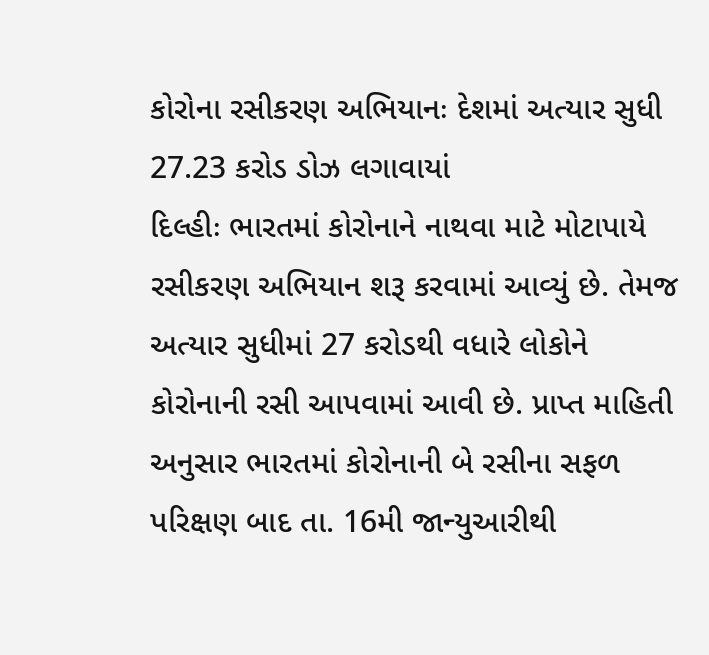કોરોના રસીકરણ અભિયાનઃ દેશમાં અત્યાર સુધી 27.23 કરોડ ડોઝ લગાવાયાં
દિલ્હીઃ ભારતમાં કોરોનાને નાથવા માટે મોટાપાયે રસીકરણ અભિયાન શરૂ કરવામાં આવ્યું છે. તેમજ અત્યાર સુધીમાં 27 કરોડથી વધારે લોકોને કોરોનાની રસી આપવામાં આવી છે. પ્રાપ્ત માહિતી અનુસાર ભારતમાં કોરોનાની બે રસીના સફળ પરિક્ષણ બાદ તા. 16મી જાન્યુઆરીથી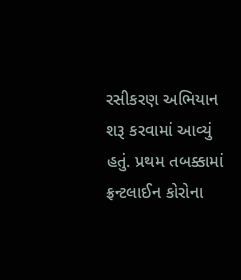રસીકરણ અભિયાન શરૂ કરવામાં આવ્યું હતું. પ્રથમ તબક્કામાં ફ્રન્ટલાઈન કોરોના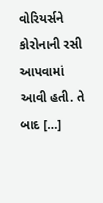વોરિયર્સને કોરોનાની રસી આપવામાં આવી હતી. તે બાદ […]